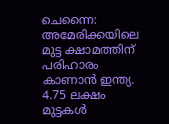ചെന്നൈ: അമേരിക്കയിലെ മുട്ട ക്ഷാമത്തിന് പരിഹാരം കാണാൻ ഇന്ത്യ. 4.75 ലക്ഷം മുട്ടകൾ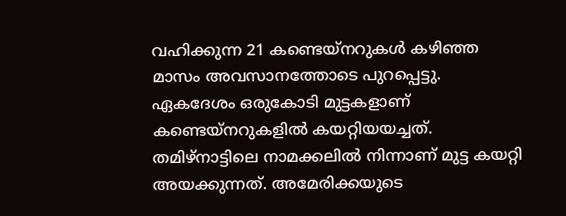വഹിക്കുന്ന 21 കണ്ടെയ്നറുകൾ കഴിഞ്ഞ മാസം അവസാനത്തോടെ പുറപ്പെട്ടു. ഏകദേശം ഒരുകോടി മുട്ടകളാണ് കണ്ടെയ്നറുകളിൽ കയറ്റിയയച്ചത്. തമിഴ്നാട്ടിലെ നാമക്കലിൽ നിന്നാണ് മുട്ട കയറ്റി അയക്കുന്നത്. അമേരിക്കയുടെ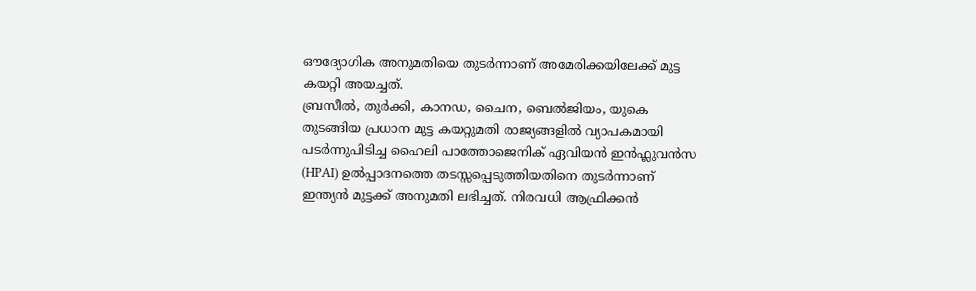ഔദ്യോഗിക അനുമതിയെ തുടർന്നാണ് അമേരിക്കയിലേക്ക് മുട്ട കയറ്റി അയച്ചത്.
ബ്രസീൽ, തുർക്കി, കാനഡ, ചൈന, ബെൽജിയം, യുകെ തുടങ്ങിയ പ്രധാന മുട്ട കയറ്റുമതി രാജ്യങ്ങളിൽ വ്യാപകമായി പടർന്നുപിടിച്ച ഹൈലി പാത്തോജെനിക് ഏവിയൻ ഇൻഫ്ലുവൻസ (HPAI) ഉൽപ്പാദനത്തെ തടസ്സപ്പെടുത്തിയതിനെ തുടർന്നാണ് ഇന്ത്യൻ മുട്ടക്ക് അനുമതി ലഭിച്ചത്. നിരവധി ആഫ്രിക്കൻ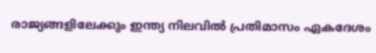രാജ്യങ്ങളിലേക്കും ഇന്ത്യ നിലവിൽ പ്രതിമാസം ഏകദേശം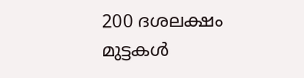200 ദശലക്ഷം മുട്ടകൾ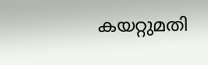കയറ്റുമതി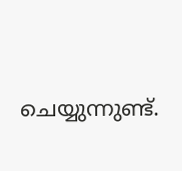ചെയ്യുന്നുണ്ട്.